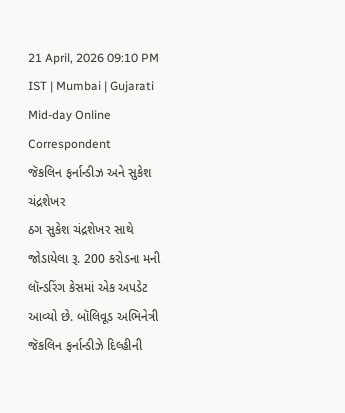21 April, 2026 09:10 PM IST | Mumbai | Gujarati Mid-day Online Correspondent
જૅકલિન ફર્નાન્ડીઝ અને સુકેશ ચંદ્રશેખર
ઠગ સુકેશ ચંદ્રશેખર સાથે જોડાયેલા રૂ. 200 કરોડના મની લૉન્ડરિંગ કેસમાં એક અપડેટ આવ્યો છે. બૉલિવૂડ અભિનેત્રી જૅકલિન ફર્નાન્ડીઝે દિલ્હીની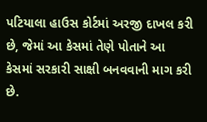પટિયાલા હાઉસ કોર્ટમાં અરજી દાખલ કરી છે, જેમાં આ કેસમાં તેણે પોતાને આ કેસમાં સરકારી સાક્ષી બનવવાની માગ કરી છે.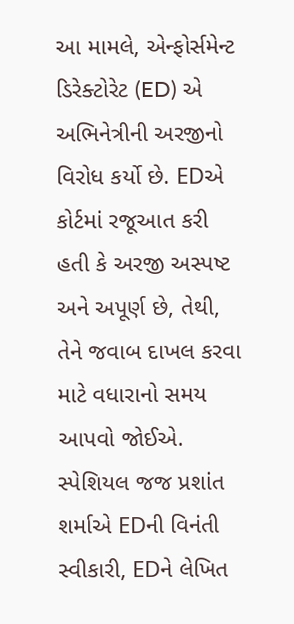આ મામલે, એન્ફોર્સમેન્ટ ડિરેક્ટોરેટ (ED) એ અભિનેત્રીની અરજીનો વિરોધ કર્યો છે. EDએ કોર્ટમાં રજૂઆત કરી હતી કે અરજી અસ્પષ્ટ અને અપૂર્ણ છે, તેથી, તેને જવાબ દાખલ કરવા માટે વધારાનો સમય આપવો જોઈએ. સ્પેશિયલ જજ પ્રશાંત શર્માએ EDની વિનંતી સ્વીકારી, EDને લેખિત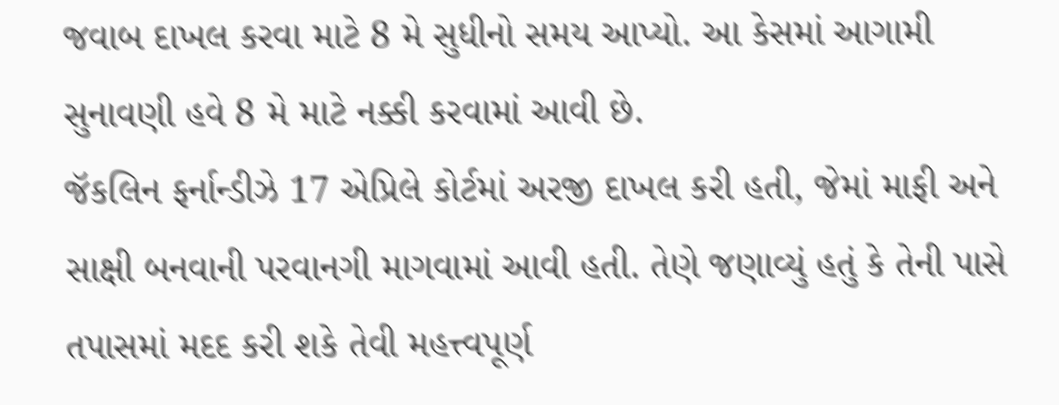જવાબ દાખલ કરવા માટે 8 મે સુધીનો સમય આપ્યો. આ કેસમાં આગામી સુનાવણી હવે 8 મે માટે નક્કી કરવામાં આવી છે.
જૅકલિન ફર્નાન્ડીઝે 17 એપ્રિલે કોર્ટમાં અરજી દાખલ કરી હતી, જેમાં માફી અને સાક્ષી બનવાની પરવાનગી માગવામાં આવી હતી. તેણે જણાવ્યું હતું કે તેની પાસે તપાસમાં મદદ કરી શકે તેવી મહત્ત્વપૂર્ણ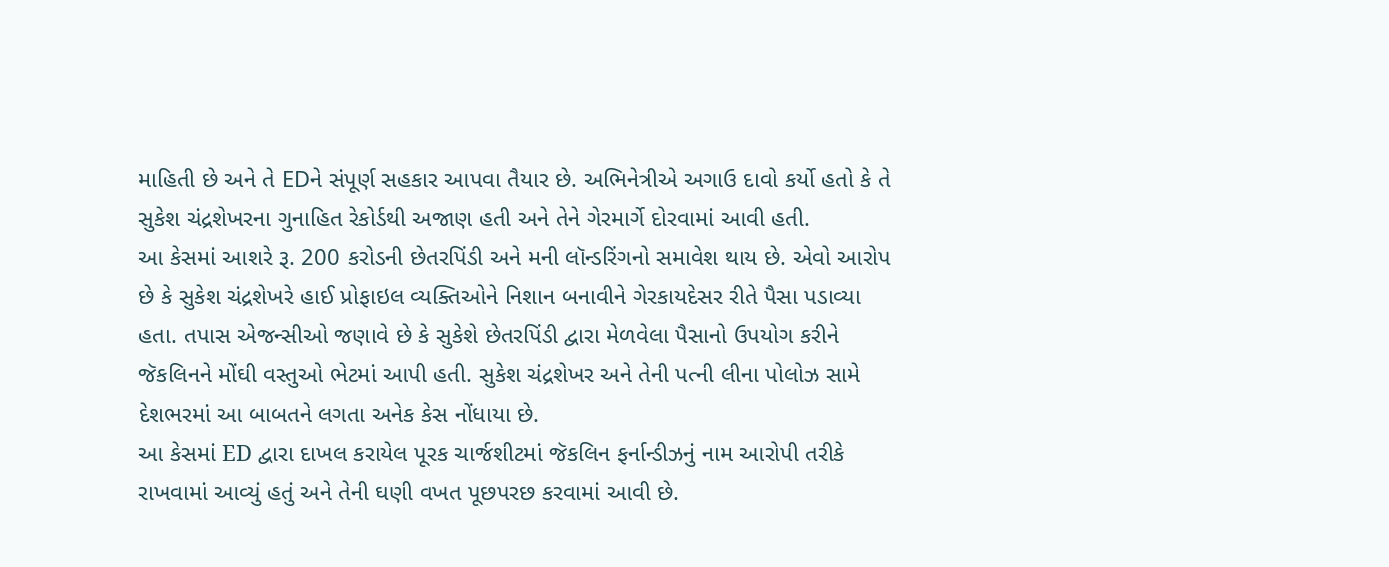માહિતી છે અને તે EDને સંપૂર્ણ સહકાર આપવા તૈયાર છે. અભિનેત્રીએ અગાઉ દાવો કર્યો હતો કે તે સુકેશ ચંદ્રશેખરના ગુનાહિત રેકોર્ડથી અજાણ હતી અને તેને ગેરમાર્ગે દોરવામાં આવી હતી.
આ કેસમાં આશરે રૂ. 200 કરોડની છેતરપિંડી અને મની લૉન્ડરિંગનો સમાવેશ થાય છે. એવો આરોપ છે કે સુકેશ ચંદ્રશેખરે હાઈ પ્રોફાઇલ વ્યક્તિઓને નિશાન બનાવીને ગેરકાયદેસર રીતે પૈસા પડાવ્યા હતા. તપાસ એજન્સીઓ જણાવે છે કે સુકેશે છેતરપિંડી દ્વારા મેળવેલા પૈસાનો ઉપયોગ કરીને જૅકલિનને મોંઘી વસ્તુઓ ભેટમાં આપી હતી. સુકેશ ચંદ્રશેખર અને તેની પત્ની લીના પોલોઝ સામે દેશભરમાં આ બાબતને લગતા અનેક કેસ નોંધાયા છે.
આ કેસમાં ED દ્વારા દાખલ કરાયેલ પૂરક ચાર્જશીટમાં જૅકલિન ફર્નાન્ડીઝનું નામ આરોપી તરીકે રાખવામાં આવ્યું હતું અને તેની ઘણી વખત પૂછપરછ કરવામાં આવી છે.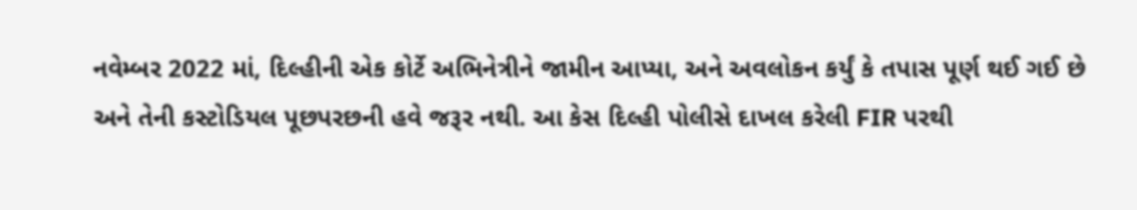નવેમ્બર 2022 માં, દિલ્હીની એક કોર્ટે અભિનેત્રીને જામીન આપ્યા, અને અવલોકન કર્યું કે તપાસ પૂર્ણ થઈ ગઈ છે અને તેની કસ્ટોડિયલ પૂછપરછની હવે જરૂર નથી. આ કેસ દિલ્હી પોલીસે દાખલ કરેલી FIR પરથી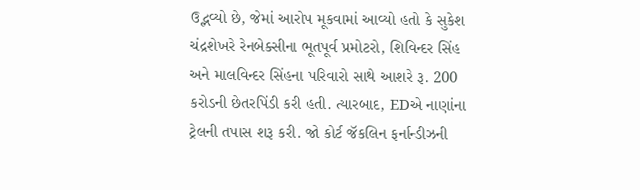ઉદ્ભવ્યો છે, જેમાં આરોપ મૂકવામાં આવ્યો હતો કે સુકેશ ચંદ્રશેખરે રેનબેક્સીના ભૂતપૂર્વ પ્રમોટરો, શિવિન્દર સિંહ અને માલવિન્દર સિંહના પરિવારો સાથે આશરે રૂ. 200 કરોડની છેતરપિંડી કરી હતી. ત્યારબાદ, EDએ નાણાંના ટ્રેલની તપાસ શરૂ કરી. જો કોર્ટ જૅકલિન ફર્નાન્ડીઝની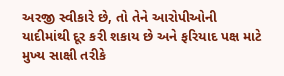અરજી સ્વીકારે છે, તો તેને આરોપીઓની યાદીમાંથી દૂર કરી શકાય છે અને ફરિયાદ પક્ષ માટે મુખ્ય સાક્ષી તરીકે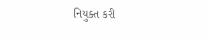નિયુક્ત કરી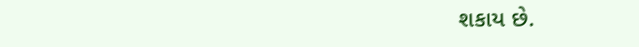શકાય છે.